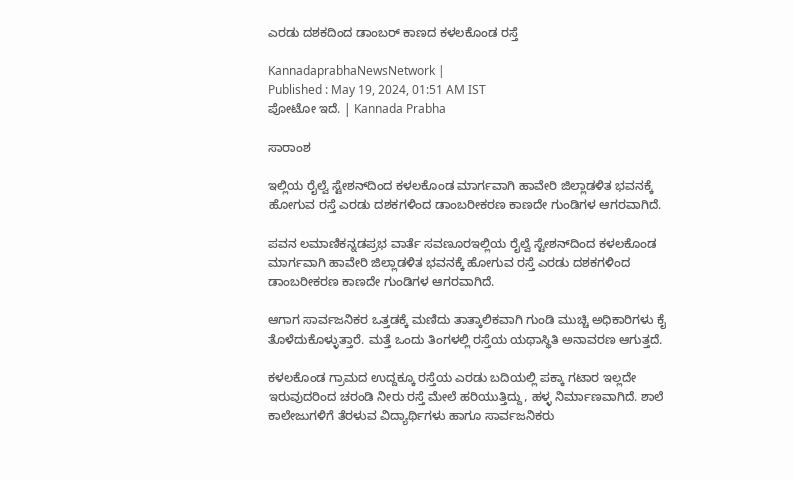ಎರಡು ದಶಕದಿಂದ ಡಾಂಬರ್‌ ಕಾಣದ ಕಳಲಕೊಂಡ ರಸ್ತೆ

KannadaprabhaNewsNetwork |
Published : May 19, 2024, 01:51 AM IST
ಪೋಟೋ ಇದೆ. | Kannada Prabha

ಸಾರಾಂಶ

ಇಲ್ಲಿಯ ರೈಲ್ವೆ ಸ್ಟೇಶನ್‌ದಿಂದ ಕಳಲಕೊಂಡ ಮಾರ್ಗವಾಗಿ ಹಾವೇರಿ ಜಿಲ್ಲಾಡಳಿತ ಭವನಕ್ಕೆ ಹೋಗುವ ರಸ್ತೆ ಎರಡು ದಶಕಗಳಿಂದ ಡಾಂಬರೀಕರಣ ಕಾಣದೇ ಗುಂಡಿಗಳ ಆಗರವಾಗಿದೆ.

ಪವನ ಲಮಾಣಿಕನ್ನಡಪ್ರಭ ವಾರ್ತೆ ಸವಣೂರಇಲ್ಲಿಯ ರೈಲ್ವೆ ಸ್ಟೇಶನ್‌ದಿಂದ ಕಳಲಕೊಂಡ ಮಾರ್ಗವಾಗಿ ಹಾವೇರಿ ಜಿಲ್ಲಾಡಳಿತ ಭವನಕ್ಕೆ ಹೋಗುವ ರಸ್ತೆ ಎರಡು ದಶಕಗಳಿಂದ ಡಾಂಬರೀಕರಣ ಕಾಣದೇ ಗುಂಡಿಗಳ ಆಗರವಾಗಿದೆ.

ಆಗಾಗ ಸಾರ್ವಜನಿಕರ ಒತ್ತಡಕ್ಕೆ ಮಣಿದು ತಾತ್ಕಾಲಿಕವಾಗಿ ಗುಂಡಿ ಮುಚ್ಚಿ ಅಧಿಕಾರಿಗಳು ಕೈ ತೊಳೆದುಕೊಳ್ಳುತ್ತಾರೆ. ಮತ್ತೆ ಒಂದು ತಿಂಗಳಲ್ಲಿ ರಸ್ತೆಯ ಯಥಾಸ್ಥಿತಿ ಅನಾವರಣ ಆಗುತ್ತದೆ.

ಕಳಲಕೊಂಡ ಗ್ರಾಮದ ಉದ್ದಕ್ಕೂ ರಸ್ತೆಯ ಎರಡು ಬದಿಯಲ್ಲಿ ಪಕ್ಕಾ ಗಟಾರ ಇಲ್ಲದೇ ಇರುವುದರಿಂದ ಚರಂಡಿ ನೀರು ರಸ್ತೆ ಮೇಲೆ ಹರಿಯುತ್ತಿದ್ದು, ಹಳ್ಳ ನಿರ್ಮಾಣವಾಗಿದೆ. ಶಾಲೆ ಕಾಲೇಜುಗಳಿಗೆ ತೆರಳುವ ವಿದ್ಯಾರ್ಥಿಗಳು ಹಾಗೂ ಸಾರ್ವಜನಿಕರು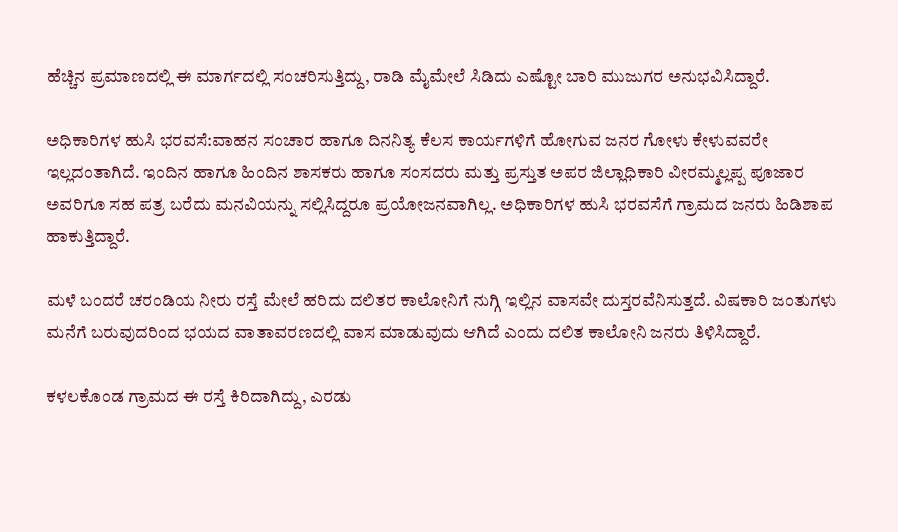ಹೆಚ್ಚಿನ ಪ್ರಮಾಣದಲ್ಲಿ ಈ ಮಾರ್ಗದಲ್ಲಿ ಸಂಚರಿಸುತ್ತಿದ್ದು, ರಾಡಿ ಮೈಮೇಲೆ ಸಿಡಿದು ಎಷ್ಟೋ ಬಾರಿ ಮುಜುಗರ ಅನುಭವಿಸಿದ್ದಾರೆ.

ಅಧಿಕಾರಿಗಳ ಹುಸಿ ಭರವಸೆ:ವಾಹನ ಸಂಚಾರ ಹಾಗೂ ದಿನನಿತ್ಯ ಕೆಲಸ ಕಾರ್ಯಗಳಿಗೆ ಹೋಗುವ ಜನರ ಗೋಳು ಕೇಳುವವರೇ ಇಲ್ಲದಂತಾಗಿದೆ. ಇಂದಿನ ಹಾಗೂ ಹಿಂದಿನ ಶಾಸಕರು ಹಾಗೂ ಸಂಸದರು ಮತ್ತು ಪ್ರಸ್ತುತ ಅಪರ ಜಿಲ್ಲಾಧಿಕಾರಿ ವೀರಮ್ಮಲ್ಲಪ್ಪ ಪೂಜಾರ ಅವರಿಗೂ ಸಹ ಪತ್ರ ಬರೆದು ಮನವಿಯನ್ನು ಸಲ್ಲಿಸಿದ್ದರೂ ಪ್ರಯೋಜನವಾಗಿಲ್ಲ. ಅಧಿಕಾರಿಗಳ ಹುಸಿ ಭರವಸೆಗೆ ಗ್ರಾಮದ ಜನರು ಹಿಡಿಶಾಪ ಹಾಕುತ್ತಿದ್ದಾರೆ.

ಮಳೆ ಬಂದರೆ ಚರಂಡಿಯ ನೀರು ರಸ್ತೆ ಮೇಲೆ ಹರಿದು ದಲಿತರ ಕಾಲೋನಿಗೆ ನುಗ್ಗಿ ಇಲ್ಲಿನ ವಾಸವೇ ದುಸ್ತರವೆನಿಸುತ್ತದೆ. ವಿಷಕಾರಿ ಜಂತುಗಳು ಮನೆಗೆ ಬರುವುದರಿಂದ ಭಯದ ವಾತಾವರಣದಲ್ಲಿ ವಾಸ ಮಾಡುವುದು ಆಗಿದೆ ಎಂದು ದಲಿತ ಕಾಲೋನಿ ಜನರು ತಿಳಿಸಿದ್ದಾರೆ.

ಕಳಲಕೊಂಡ ಗ್ರಾಮದ ಈ ರಸ್ತೆ ಕಿರಿದಾಗಿದ್ದು, ಎರಡು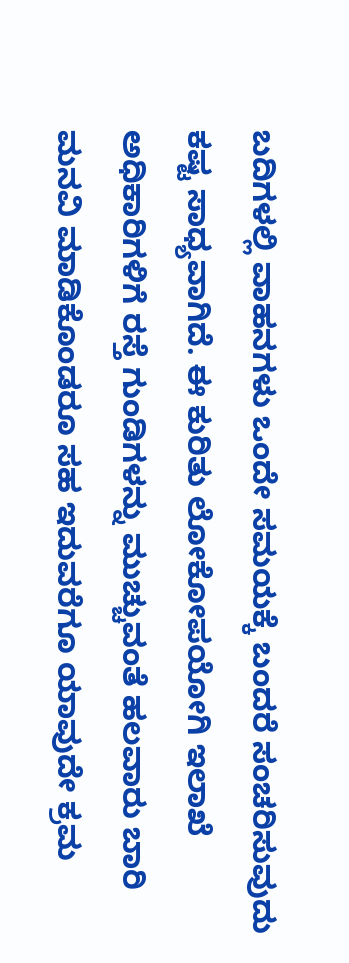ಬದಿಗಳಲ್ಲಿ ವಾಹನಗಳು ಒಂದೇ ಸಮಯಕ್ಕೆ ಬಂದರೆ ಸಂಚರಿಸುವುದು ಕಷ್ಟ ಸಾಧ್ಯವಾಗಿದೆ. ಈ ಕುರಿತು ಲೋಕೋಪಯೋಗಿ ಇಲಾಖೆ ಅಧಿಕಾರಿಗಳಿಗೆ ರಸ್ತೆ ಗುಂಡಿಗಳನ್ನು ಮುಚ್ಚುವಂತೆ ಹಲವಾರು ಬಾರಿ ಮನವಿ ಮಾಡಿಕೊಂಡರೂ ಸಹ ಇದುವರೆಗೂ ಯಾವುದೇ ಕ್ರಮ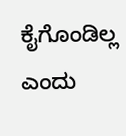ಕೈಗೊಂಡಿಲ್ಲ ಎಂದು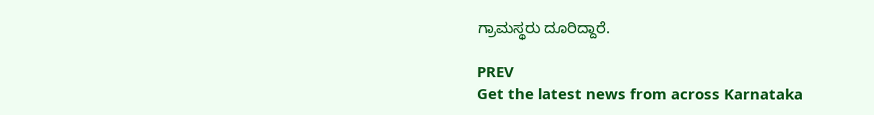ಗ್ರಾಮಸ್ಥರು ದೂರಿದ್ದಾರೆ.

PREV
Get the latest news from across Karnataka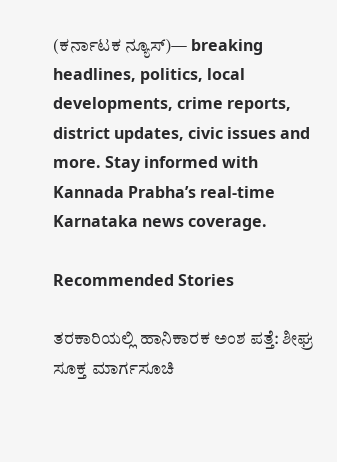(ಕರ್ನಾಟಕ ನ್ಯೂಸ್)— breaking headlines, politics, local developments, crime reports, district updates, civic issues and more. Stay informed with Kannada Prabha’s real‑time Karnataka news coverage.

Recommended Stories

ತರಕಾರಿಯಲ್ಲಿ ಹಾನಿಕಾರಕ ಅಂಶ ಪತ್ತೆ: ಶೀಘ್ರ ಸೂಕ್ತ ಮಾರ್ಗಸೂಚಿ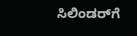ಸಿಲಿಂಡರ್‌ಗೆ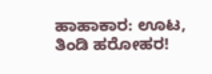ಹಾಹಾಕಾರ: ಊಟ, ತಿಂಡಿ ಹರೋಹರ!